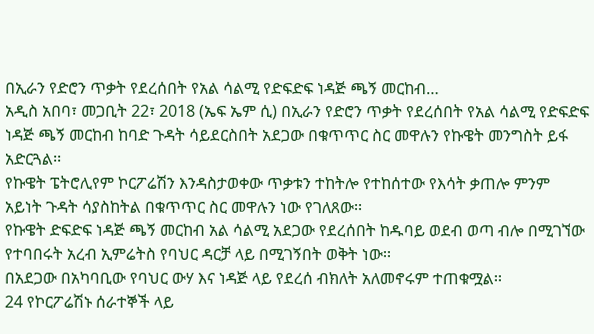በኢራን የድሮን ጥቃት የደረሰበት የአል ሳልሚ የድፍድፍ ነዳጅ ጫኝ መርከብ…
አዲስ አበባ፣ መጋቢት 22፣ 2018 (ኤፍ ኤም ሲ) በኢራን የድሮን ጥቃት የደረሰበት የአል ሳልሚ የድፍድፍ ነዳጅ ጫኝ መርከብ ከባድ ጉዳት ሳይደርስበት አደጋው በቁጥጥር ስር መዋሉን የኩዌት መንግስት ይፋ አድርጓል፡፡
የኩዌት ፔትሮሊየም ኮርፖሬሽን እንዳስታወቀው ጥቃቱን ተከትሎ የተከሰተው የእሳት ቃጠሎ ምንም አይነት ጉዳት ሳያስከትል በቁጥጥር ስር መዋሉን ነው የገለጸው፡፡
የኩዌት ድፍድፍ ነዳጅ ጫኝ መርከብ አል ሳልሚ አደጋው የደረሰበት ከዱባይ ወደብ ወጣ ብሎ በሚገኘው የተባበሩት አረብ ኢምሬትስ የባህር ዳርቻ ላይ በሚገኝበት ወቅት ነው፡፡
በአደጋው በአካባቢው የባህር ውሃ እና ነዳጅ ላይ የደረሰ ብክለት አለመኖሩም ተጠቁሟል፡፡
24 የኮርፖሬሽኑ ሰራተኞች ላይ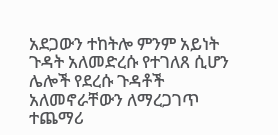አደጋውን ተከትሎ ምንም አይነት ጉዳት አለመድረሱ የተገለጸ ሲሆን ሌሎች የደረሱ ጉዳቶች አለመኖራቸውን ለማረጋገጥ ተጨማሪ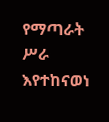የማጣራት ሥራ እየተከናወነ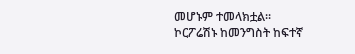መሆኑም ተመላክቷል፡፡
ኮርፖሬሽኑ ከመንግስት ከፍተኛ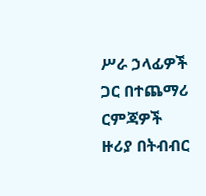ሥራ ኃላፊዎች ጋር በተጨማሪ ርምጃዎች ዙሪያ በትብብር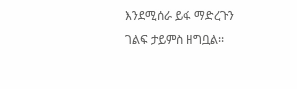እንደሚሰራ ይፋ ማድረጉን ገልፍ ታይምስ ዘግቧል፡፡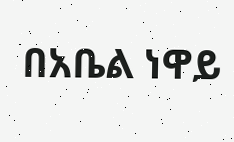በአቤል ነዋይ